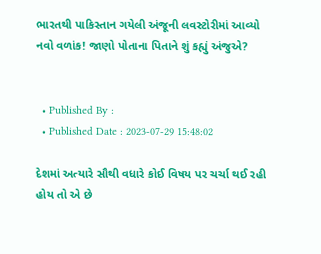ભારતથી પાકિસ્તાન ગયેલી અંજૂની લવસ્ટોરીમાં આવ્યો નવો વળાંક! જાણો પોતાના પિતાને શું કહ્યું અંજુએ?


  • Published By :
  • Published Date : 2023-07-29 15:48:02

દેશમાં અત્યારે સૌથી વધારે કોઈ વિષય પર ચર્ચા થઈ રહી હોય તો એ છે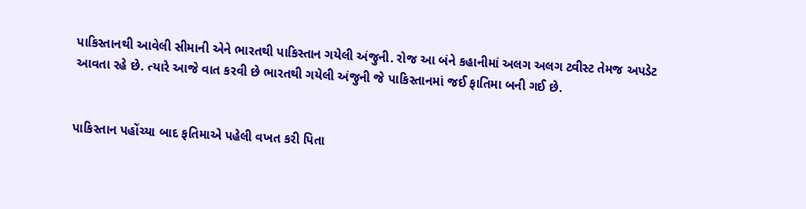પાકિસ્તાનથી આવેલી સીમાની એને ભારતથી પાકિસ્તાન ગયેલી અંજુની. રોજ આ બંને કહાનીમાં અલગ અલગ ટ્વીસ્ટ તેમજ અપડેટ આવતા રહે છે. ત્યારે આજે વાત કરવી છે ભારતથી ગયેલી અંજુની જે પાકિસ્તાનમાં જઈ ફાતિમા બની ગઈ છે.


પાકિસ્તાન પહોંચ્યા બાદ ફતિમાએ પહેલી વખત કરી પિતા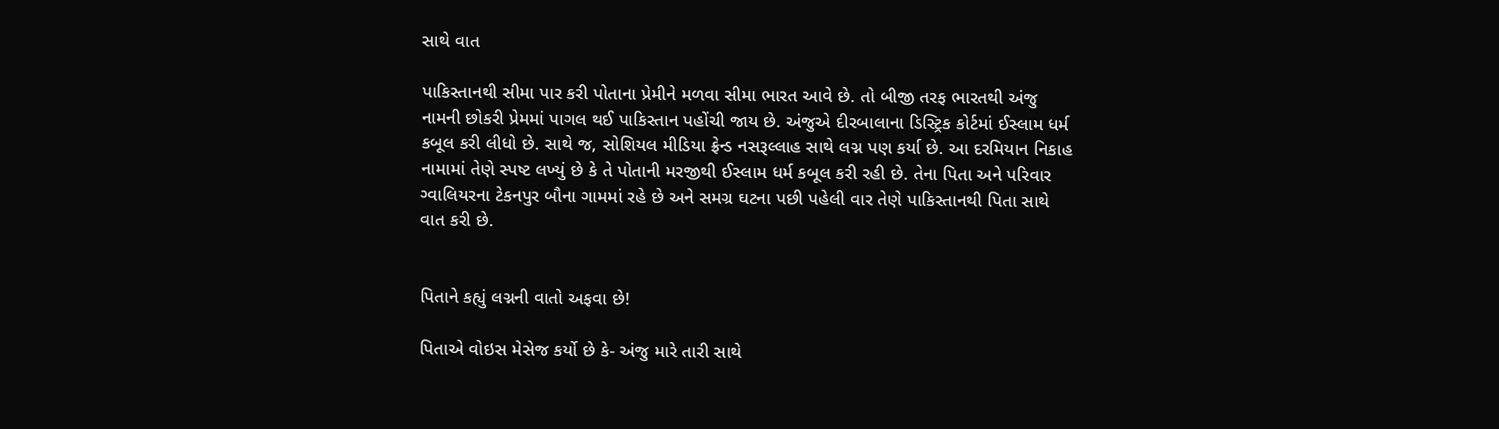સાથે વાત

પાકિસ્તાનથી સીમા પાર કરી પોતાના પ્રેમીને મળવા સીમા ભારત આવે છે. તો બીજી તરફ ભારતથી અંજુ નામની છોકરી પ્રેમમાં પાગલ થઈ પાકિસ્તાન પહોંચી જાય છે. અંજુએ દીરબાલાના ડિસ્ટ્રિક કોર્ટમાં ઈસ્લામ ધર્મ કબૂલ કરી લીધો છે. સાથે જ, સોશિયલ મીડિયા ફ્રેન્ડ નસરૂલ્લાહ સાથે લગ્ન પણ કર્યા છે. આ દરમિયાન નિકાહ નામામાં તેણે સ્પષ્ટ લખ્યું છે કે તે પોતાની મરજીથી ઈસ્લામ ધર્મ કબૂલ કરી રહી છે. તેના પિતા અને પરિવાર ગ્વાલિયરના ટેકનપુર બૌના ગામમાં રહે છે અને સમગ્ર ઘટના પછી પહેલી વાર તેણે પાકિસ્તાનથી પિતા સાથે વાત કરી છે.


પિતાને કહ્યું લગ્નની વાતો અફવા છે!

પિતાએ વોઇસ મેસેજ કર્યો છે કે- અંજુ મારે તારી સાથે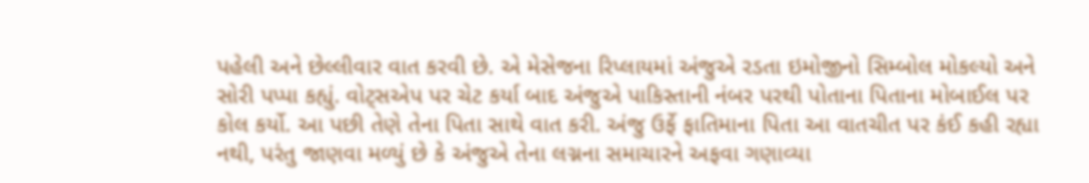પહેલી અને છેલ્લીવાર વાત કરવી છે. એ મેસેજના રિપ્લાયમાં અંજુએ રડતા ઇમોજીનો સિમ્બોલ મોકલ્યો અને સોરી પપ્પા કહ્યું. વોટ્સએપ પર ચેટ કર્યા બાદ અંજુએ પાકિસ્તાની નંબર પરથી પોતાના પિતાના મોબાઈલ પર કોલ કર્યો. આ પછી તેણે તેના પિતા સાથે વાત કરી. અંજુ ઉર્ફે ફાતિમાના પિતા આ વાતચીત પર કંઈ કહી રહ્યા નથી, પરંતુ જાણવા મળ્યું છે કે અંજુએ તેના લગ્નના સમાચારને અફવા ગણાવ્યા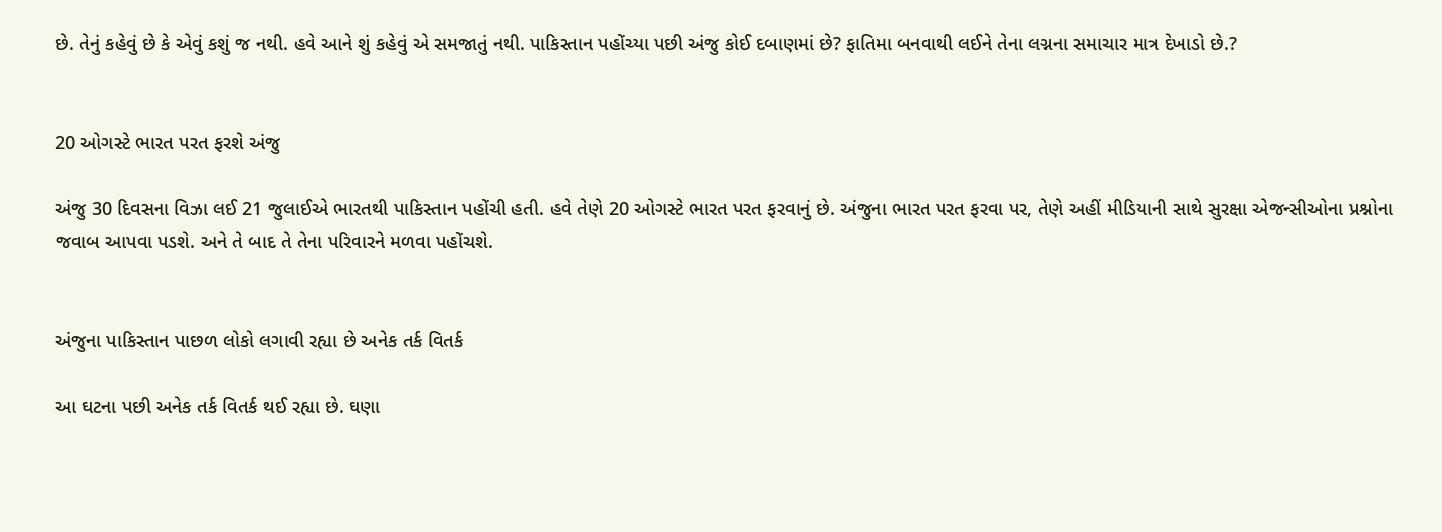છે. તેનું કહેવું છે કે એવું કશું જ નથી. હવે આને શું કહેવું એ સમજાતું નથી. પાકિસ્તાન પહોંચ્યા પછી અંજુ કોઈ દબાણમાં છે? ફાતિમા બનવાથી લઈને તેના લગ્નના સમાચાર માત્ર દેખાડો છે.?


20 ઓગસ્ટે ભારત પરત ફરશે અંજુ

અંજુ 30 દિવસના વિઝા લઈ 21 જુલાઈએ ભારતથી પાકિસ્તાન પહોંચી હતી. હવે તેણે 20 ઓગસ્ટે ભારત પરત ફરવાનું છે. અંજુના ભારત પરત ફરવા પર, તેણે અહીં મીડિયાની સાથે સુરક્ષા એજન્સીઓના પ્રશ્નોના જવાબ આપવા પડશે. અને તે બાદ તે તેના પરિવારને મળવા પહોંચશે.


અંજુના પાકિસ્તાન પાછળ લોકો લગાવી રહ્યા છે અનેક તર્ક વિતર્ક

આ ઘટના પછી અનેક તર્ક વિતર્ક થઈ રહ્યા છે. ઘણા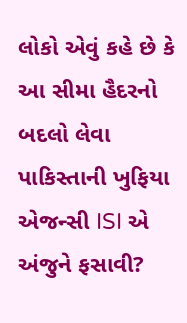લોકો એવું કહે છે કે આ સીમા હૈદરનો બદલો લેવા પાકિસ્તાની ખુફિયા એજન્સી ISI એ અંજુને ફસાવી?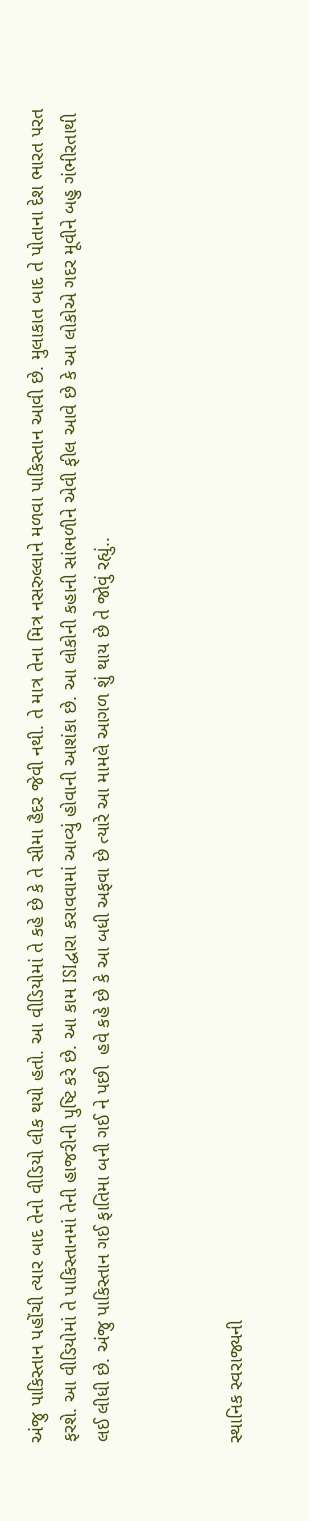અંજુ પાકિસ્તાન પહોંચી ત્યાર બાદ તેનો વીડિયો લીક થયો હતો. આ વીડિયોમાં તે કહે છે કે તે સીમા હૈદર જેવી નથી. તે માત્ર તેના મિત્ર નસરુલ્લાને મળવા પાકિસ્તાન આવી છે. મુલાકાત બાદ તે પોતાના દેશ ભારત પરત ફરશે. આ વીડિયોમાં તે પાકિસ્તાનમાં તેની હાજરીની પુષ્ટિ કરે છે. આ કામ ISIદ્વારા કરાવવામાં આવ્યું હોવાની આશંકા છે. આ લોકોની કહાની સાંભળીને એવી ફીલ આવે છે કે આ લોકોએ ગદર મૂવીને બહુ ગંભીરતાથી લઈ લીધી છે. અંજુ પાકિસ્તાન ગઈ ફાતિમા બની ગઈ ને પછી  હવે કહે છે કે આ બધી અફવા છે ત્યારે આ મામલે આગળ શું થાય છે તે જોવું રહ્યું..



સ્થાનિક સ્વરાજ્યની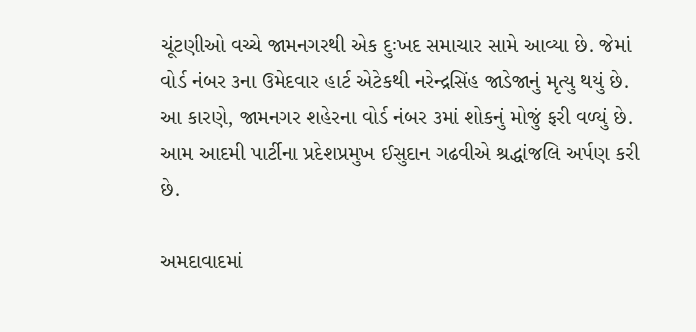ચૂંટણીઓ વચ્ચે જામનગરથી એક દુઃખદ સમાચાર સામે આવ્યા છે. જેમાં વોર્ડ નંબર ૩ના ઉમેદવાર હાર્ટ એટેકથી નરેન્દ્રસિંહ જાડેજાનું મૃત્યુ થયું છે. આ કારણે, જામનગર શહેરના વોર્ડ નંબર ૩માં શોકનું મોજું ફરી વળ્યું છે. આમ આદમી પાર્ટીના પ્રદેશપ્રમુખ ઈસુદાન ગઢવીએ શ્રદ્ધાંજલિ અર્પણ કરી છે.

અમદાવાદમાં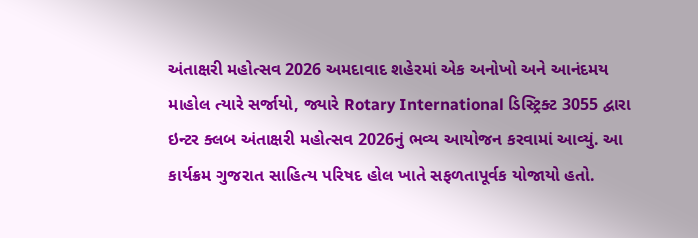અંતાક્ષરી મહોત્સવ 2026 અમદાવાદ શહેરમાં એક અનોખો અને આનંદમય માહોલ ત્યારે સર્જાયો, જ્યારે Rotary International ડિસ્ટ્રિક્ટ 3055 દ્વારા ઇન્ટર ક્લબ અંતાક્ષરી મહોત્સવ 2026નું ભવ્ય આયોજન કરવામાં આવ્યું. આ કાર્યક્રમ ગુજરાત સાહિત્ય પરિષદ હોલ ખાતે સફળતાપૂર્વક યોજાયો હતો.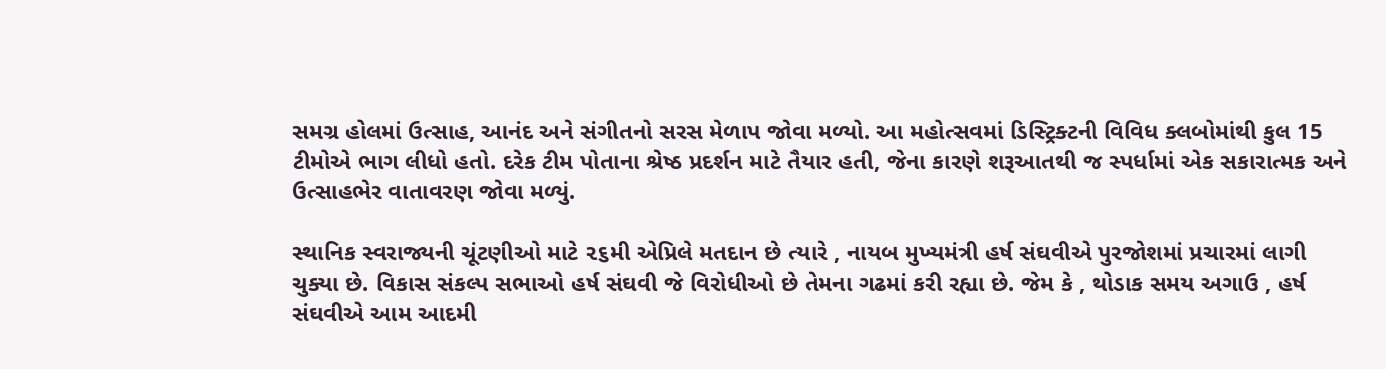સમગ્ર હોલમાં ઉત્સાહ, આનંદ અને સંગીતનો સરસ મેળાપ જોવા મળ્યો. આ મહોત્સવમાં ડિસ્ટ્રિક્ટની વિવિધ ક્લબોમાંથી કુલ 15 ટીમોએ ભાગ લીધો હતો. દરેક ટીમ પોતાના શ્રેષ્ઠ પ્રદર્શન માટે તૈયાર હતી, જેના કારણે શરૂઆતથી જ સ્પર્ધામાં એક સકારાત્મક અને ઉત્સાહભેર વાતાવરણ જોવા મળ્યું.

સ્થાનિક સ્વરાજ્યની ચૂંટણીઓ માટે ૨૬મી એપ્રિલે મતદાન છે ત્યારે , નાયબ મુખ્યમંત્રી હર્ષ સંઘવીએ પુરજોશમાં પ્રચારમાં લાગી ચુક્યા છે. વિકાસ સંકલ્પ સભાઓ હર્ષ સંઘવી જે વિરોધીઓ છે તેમના ગઢમાં કરી રહ્યા છે. જેમ કે , થોડાક સમય અગાઉ , હર્ષ સંઘવીએ આમ આદમી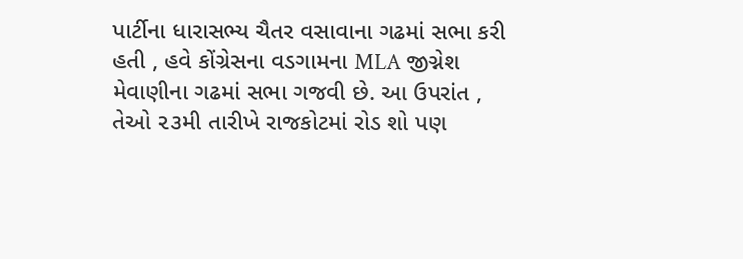પાર્ટીના ધારાસભ્ય ચૈતર વસાવાના ગઢમાં સભા કરી હતી , હવે કોંગ્રેસના વડગામના MLA જીગ્નેશ મેવાણીના ગઢમાં સભા ગજવી છે. આ ઉપરાંત , તેઓ ૨૩મી તારીખે રાજકોટમાં રોડ શો પણ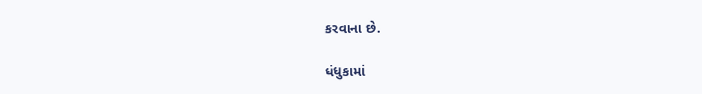કરવાના છે.

ધંધુકામાં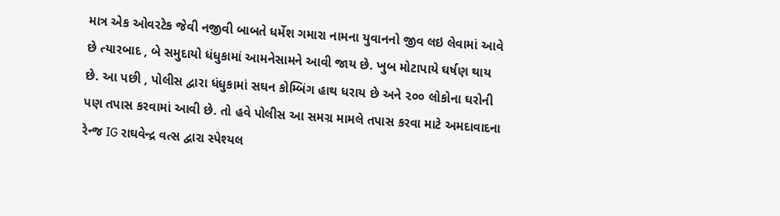માત્ર એક ઓવરટેક જેવી નજીવી બાબતે ધર્મેશ ગમારા નામના યુવાનનો જીવ લઇ લેવામાં આવે છે ત્યારબાદ , બે સમુદાયો ધંધુકામાં આમનેસામને આવી જાય છે. ખુબ મોટાપાયે ઘર્ષણ થાય છે. આ પછી , પોલીસ દ્વારા ધંધુકામાં સઘન કોમ્બિંગ હાથ ધરાય છે અને ૨૦૦ લોકોના ઘરોની પણ તપાસ કરવામાં આવી છે. તો હવે પોલીસ આ સમગ્ર મામલે તપાસ કરવા માટે અમદાવાદના રેન્જ IG રાઘવેન્દ્ર વત્સ દ્વારા સ્પેશ્યલ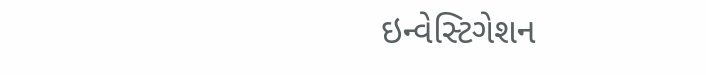ઇન્વેસ્ટિગેશન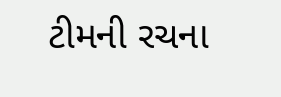ટીમની રચના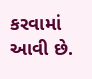કરવામાં આવી છે.